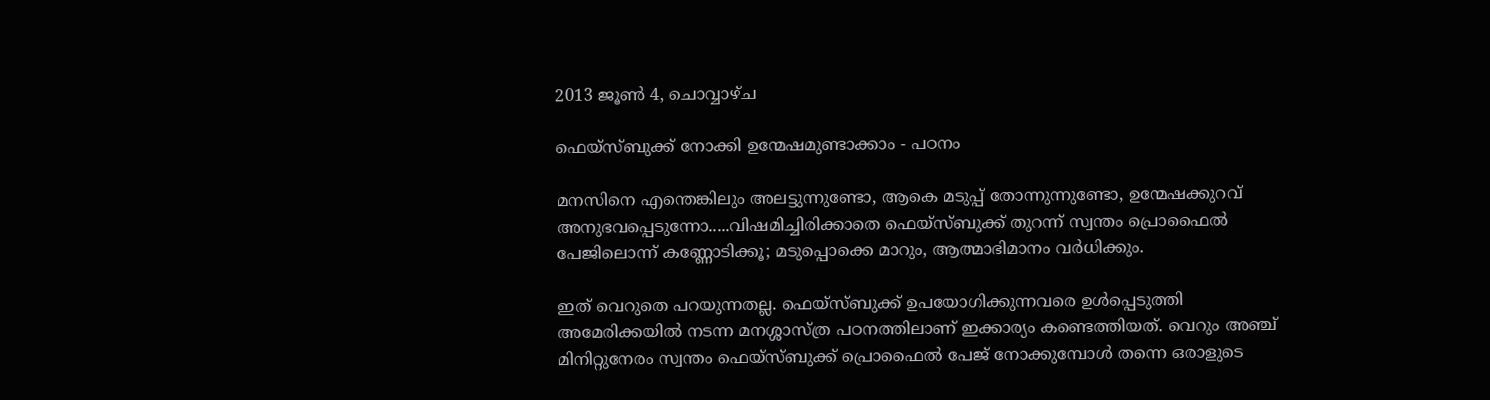2013 ജൂൺ 4, ചൊവ്വാഴ്ച

ഫെയ്‌സ്ബുക്ക് നോക്കി ഉന്മേഷമുണ്ടാക്കാം - പഠനം

മനസിനെ എന്തെങ്കിലും അലട്ടുന്നുണ്ടോ, ആകെ മടുപ്പ് തോന്നുന്നുണ്ടോ, ഉന്മേഷക്കുറവ് അനുഭവപ്പെടുന്നോ.....വിഷമിച്ചിരിക്കാതെ ഫെയ്‌സ്ബുക്ക് തുറന്ന് സ്വന്തം പ്രൊഫൈല്‍ പേജിലൊന്ന് കണ്ണോടിക്കൂ; മടുപ്പൊക്കെ മാറും, ആത്മാഭിമാനം വര്‍ധിക്കും.

ഇത് വെറുതെ പറയുന്നതല്ല. ഫെയ്‌സ്ബുക്ക് ഉപയോഗിക്കുന്നവരെ ഉള്‍പ്പെടുത്തി അമേരിക്കയില്‍ നടന്ന മനശ്ശാസ്ത്ര പഠനത്തിലാണ് ഇക്കാര്യം കണ്ടെത്തിയത്. വെറും അഞ്ച് മിനിറ്റുനേരം സ്വന്തം ഫെയ്‌സ്ബുക്ക് പ്രൊഫൈല്‍ പേജ് നോക്കുമ്പോള്‍ തന്നെ ഒരാളുടെ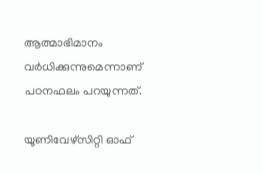ആത്മാഭിമാനം വര്‍ധിക്കുന്നുമെന്നാണ് പഠനഫലം പറയുന്നത്.

യൂണിവേഴ്‌സിറ്റി ഓഫ്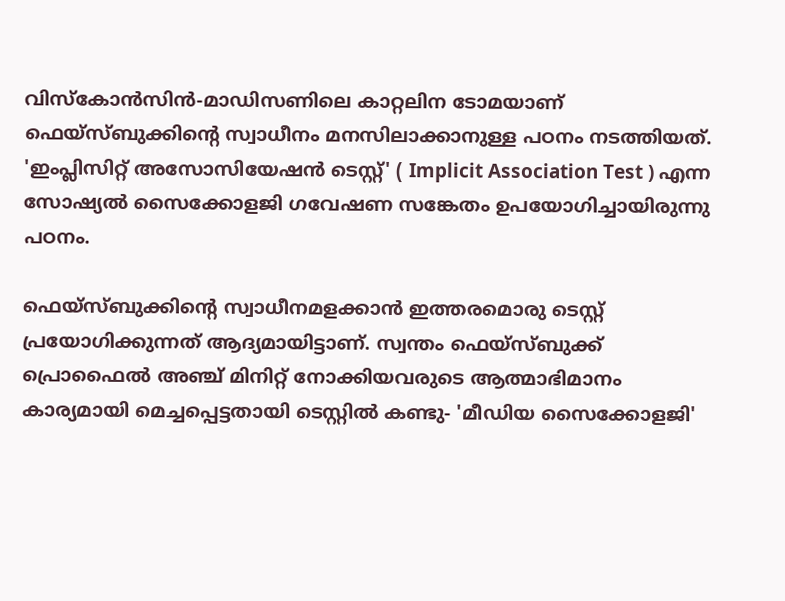വിസ്‌കോന്‍സിന്‍-മാഡിസണിലെ കാറ്റലിന ടോമയാണ് ഫെയ്‌സ്ബുക്കിന്റെ സ്വാധീനം മനസിലാക്കാനുള്ള പഠനം നടത്തിയത്. 'ഇംപ്ലിസിറ്റ് അസോസിയേഷന്‍ ടെസ്റ്റ്' ( Implicit Association Test ) എന്ന സോഷ്യല്‍ സൈക്കോളജി ഗവേഷണ സങ്കേതം ഉപയോഗിച്ചായിരുന്നു പഠനം.

ഫെയ്‌സ്ബുക്കിന്റെ സ്വാധീനമളക്കാന്‍ ഇത്തരമൊരു ടെസ്റ്റ് പ്രയോഗിക്കുന്നത് ആദ്യമായിട്ടാണ്. സ്വന്തം ഫെയ്‌സ്ബുക്ക് പ്രൊഫൈല്‍ അഞ്ച് മിനിറ്റ് നോക്കിയവരുടെ ആത്മാഭിമാനം കാര്യമായി മെച്ചപ്പെട്ടതായി ടെസ്റ്റില്‍ കണ്ടു- 'മീഡിയ സൈക്കോളജി'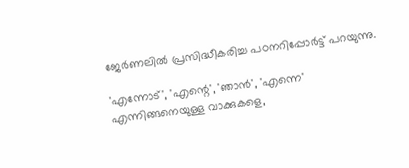ജേര്‍ണലില്‍ പ്രസിദ്ധീകരിച്ച പഠനറിപ്പോര്‍ട്ട് പറയുന്നു.

'എന്നോട്', 'എന്റെ', 'ഞാന്‍', 'എന്നെ' എന്നിങ്ങനെയുള്ള വാക്കുകളെ,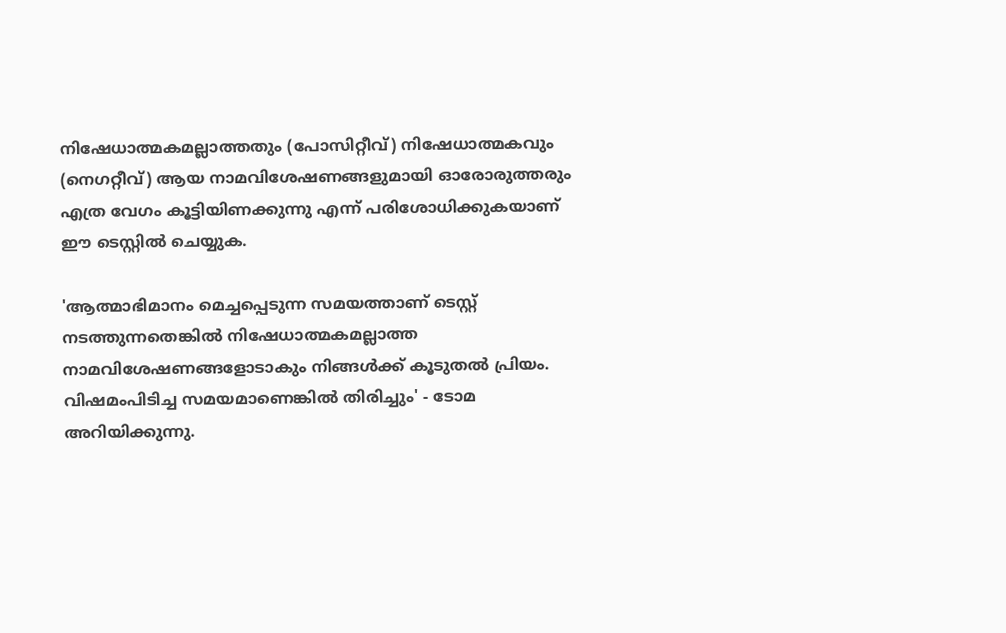നിഷേധാത്മകമല്ലാത്തതും (പോസിറ്റീവ്) നിഷേധാത്മകവും (നെഗറ്റീവ്) ആയ നാമവിശേഷണങ്ങളുമായി ഓരോരുത്തരും എത്ര വേഗം കൂട്ടിയിണക്കുന്നു എന്ന് പരിശോധിക്കുകയാണ് ഈ ടെസ്റ്റില്‍ ചെയ്യുക.

'ആത്മാഭിമാനം മെച്ചപ്പെടുന്ന സമയത്താണ് ടെസ്റ്റ് നടത്തുന്നതെങ്കില്‍ നിഷേധാത്മകമല്ലാത്ത നാമവിശേഷണങ്ങളോടാകും നിങ്ങള്‍ക്ക് കൂടുതല്‍ പ്രിയം. വിഷമംപിടിച്ച സമയമാണെങ്കില്‍ തിരിച്ചും' - ടോമ അറിയിക്കുന്നു.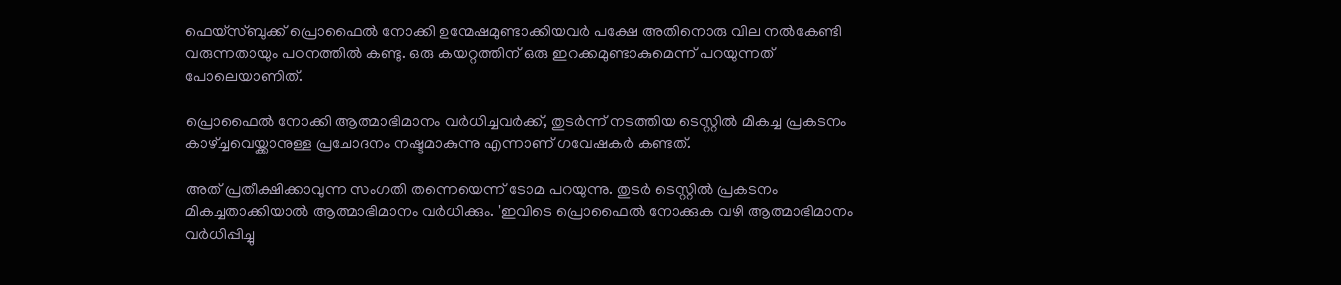ഫെയ്‌സ്ബുക്ക് പ്രൊഫൈല്‍ നോക്കി ഉന്മേഷമുണ്ടാക്കിയവര്‍ പക്ഷേ അതിനൊരു വില നല്‍കേണ്ടി വരുന്നതായും പഠനത്തില്‍ കണ്ടു. ഒരു കയറ്റത്തിന് ഒരു ഇറക്കമുണ്ടാകുമെന്ന് പറയുന്നത് പോലെയാണിത്.

പ്രൊഫൈല്‍ നോക്കി ആത്മാഭിമാനം വര്‍ധിച്ചവര്‍ക്ക്, തുടര്‍ന്ന് നടത്തിയ ടെസ്റ്റില്‍ മികച്ച പ്രകടനം കാഴ്ച്ചവെയ്ക്കാനുള്ള പ്രചോദനം നഷ്ടമാകുന്നു എന്നാണ് ഗവേഷകര്‍ കണ്ടത്.

അത് പ്രതീക്ഷിക്കാവുന്ന സംഗതി തന്നെയെന്ന് ടോമ പറയുന്നു. തുടര്‍ ടെസ്റ്റില്‍ പ്രകടനം മികച്ചതാക്കിയാല്‍ ആത്മാഭിമാനം വര്‍ധിക്കും. 'ഇവിടെ പ്രൊഫൈല്‍ നോക്കുക വഴി ആത്മാഭിമാനം വര്‍ധിപ്പിച്ചു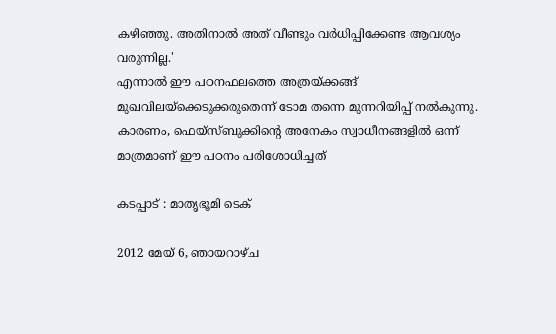കഴിഞ്ഞു. അതിനാല്‍ അത് വീണ്ടും വര്‍ധിപ്പിക്കേണ്ട ആവശ്യം വരുന്നില്ല.'
എന്നാല്‍ ഈ പഠനഫലത്തെ അത്രയ്ക്കങ്ങ് മുഖവിലയ്‌ക്കെടുക്കരുതെന്ന് ടോമ തന്നെ മുന്നറിയിപ്പ് നല്‍കുന്നു. കാരണം, ഫെയ്‌സ്ബുക്കിന്റെ അനേകം സ്വാധീനങ്ങളില്‍ ഒന്ന് മാത്രമാണ് ഈ പഠനം പരിശോധിച്ചത്

കടപ്പാട് : മാതൃഭൂമി ടെക്

2012 മേയ് 6, ഞായറാഴ്‌ച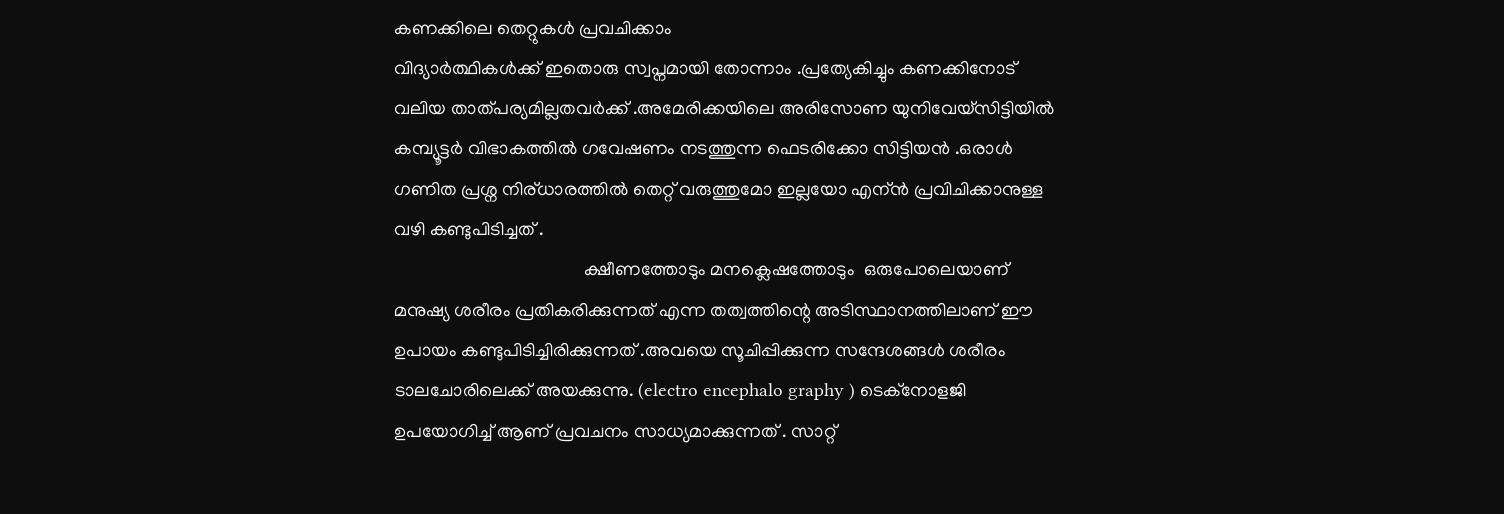കണക്കിലെ തെറ്റുകള്‍ പ്രവചിക്കാം
വിദ്യാര്‍ത്ഥികള്‍ക്ക്‌ ഇതൊരു സ്വപ്നമായി തോന്നാം .പ്രത്യേകിച്ചും കണക്കിനോട് വലിയ താത്പര്യമില്ലതവര്‍ക്ക് .അമേരിക്കയിലെ അരിസോണ യുനിവേയ്സിട്ടിയില്‍ കമ്പ്യൂട്ടര്‍ വിഭാകത്തില്‍ ഗവേഷണം നടത്തുന്ന ഫെടരിക്കോ സിട്ടിയന്‍ .ഒരാള്‍ ഗണിത പ്രശ്ന നിര്ധാരത്തില്‍ തെറ്റ് വരുത്തുമോ ഇല്ലയോ എന്ന്‍ പ്രവിചിക്കാനുള്ള വഴി കണ്ടുപിടിച്ചത്‌ .
                                         ക്ഷീണത്തോടും മനക്ലെഷത്തോടും  ഒരുപോലെയാണ് മനുഷ്യ ശരീരം പ്രതികരിക്കുന്നത് എന്ന തത്വത്തിന്റെ അടിസ്ഥാനത്തിലാണ് ഈ ഉപായം കണ്ടുപിടിച്ചിരിക്കുന്നത് .അവയെ സൂചിപ്പിക്കുന്ന സന്ദേശങ്ങള്‍ ശരീരം ടാലചോരിലെക്ക് അയക്കുന്നു. (electro encephalo graphy ) ടെക്നോളജി ഉപയോഗിച്ച് ആണ് പ്രവചനം സാധ്യമാക്കുന്നത് . സാറ്റ്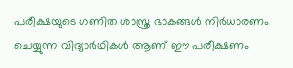പരീക്ഷയുടെ ഗണിത ശാസ്ത്ര ഭാകങ്ങള്‍ നിര്‍ധാരണം ചെയ്യുന്ന വിദ്യാര്‍ഥികള്‍ ആണ് ഈ പരീക്ഷണം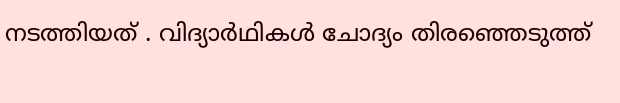നടത്തിയത് . വിദ്യാര്‍ഥികള്‍ ചോദ്യം തിരഞ്ഞെടുത്ത്‌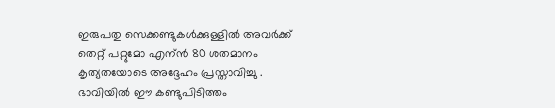ഇരുപതു സെക്കണ്ടുകള്‍ക്കുള്ളില്‍ അവര്‍ക്ക്‌ തെറ്റ് പറ്റുമോ എന്ന്‍ 80 ശതമാനം കൃത്യതയോടെ അദ്ദേഹം പ്രസ്താവിച്ചു . ഭാവിയില്‍ ഈ കണ്ടുപിടിത്തം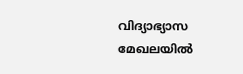വിദ്യാഭ്യാസ മേഖലയില്‍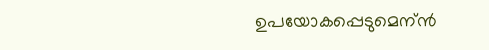ഉപയോകപ്പെടുമെന്ന്‍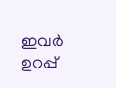ഇവര്‍ ഉറപ്പ്‌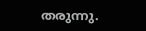തരുന്നു.